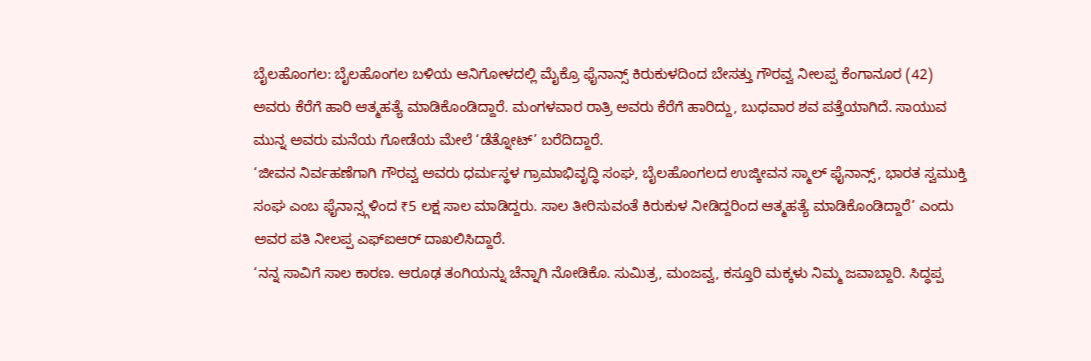ಬೈಲಹೊಂಗಲ: ಬೈಲಹೊಂಗಲ ಬಳಿಯ ಆನಿಗೋಳದಲ್ಲಿ ಮೈಕ್ರೊ ಫೈನಾನ್ಸ್ ಕಿರುಕುಳದಿಂದ ಬೇಸತ್ತು ಗೌರವ್ವ ನೀಲಪ್ಪ ಕೆಂಗಾನೂರ (42) ಅವರು ಕೆರೆಗೆ ಹಾರಿ ಆತ್ಮಹತ್ಯೆ ಮಾಡಿಕೊಂಡಿದ್ದಾರೆ. ಮಂಗಳವಾರ ರಾತ್ರಿ ಅವರು ಕೆರೆಗೆ ಹಾರಿದ್ದು, ಬುಧವಾರ ಶವ ಪತ್ತೆಯಾಗಿದೆ. ಸಾಯುವ ಮುನ್ನ ಅವರು ಮನೆಯ ಗೋಡೆಯ ಮೇಲೆ ‘ಡೆತ್ನೋಟ್’ ಬರೆದಿದ್ದಾರೆ.
‘ಜೀವನ ನಿರ್ವಹಣೆಗಾಗಿ ಗೌರವ್ವ ಅವರು ಧರ್ಮಸ್ಥಳ ಗ್ರಾಮಾಭಿವೃದ್ಧಿ ಸಂಘ, ಬೈಲಹೊಂಗಲದ ಉಜ್ಕೀವನ ಸ್ಮಾಲ್ ಫೈನಾನ್ಸ್, ಭಾರತ ಸ್ವಮುಕ್ತಿ ಸಂಘ ಎಂಬ ಫೈನಾನ್ಸ್ಗಳಿಂದ ₹5 ಲಕ್ಷ ಸಾಲ ಮಾಡಿದ್ದರು. ಸಾಲ ತೀರಿಸುವಂತೆ ಕಿರುಕುಳ ನೀಡಿದ್ದರಿಂದ ಆತ್ಮಹತ್ಯೆ ಮಾಡಿಕೊಂಡಿದ್ದಾರೆ’ ಎಂದು ಅವರ ಪತಿ ನೀಲಪ್ಪ ಎಫ್ಐಆರ್ ದಾಖಲಿಸಿದ್ದಾರೆ.
‘ನನ್ನ ಸಾವಿಗೆ ಸಾಲ ಕಾರಣ. ಆರೂಢ ತಂಗಿಯನ್ನು ಚೆನ್ನಾಗಿ ನೋಡಿಕೊ. ಸುಮಿತ್ರ, ಮಂಜವ್ವ, ಕಸ್ತೂರಿ ಮಕ್ಕಳು ನಿಮ್ಮ ಜವಾಬ್ದಾರಿ. ಸಿದ್ಧಪ್ಪ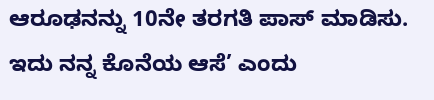ಆರೂಢನನ್ನು 10ನೇ ತರಗತಿ ಪಾಸ್ ಮಾಡಿಸು. ಇದು ನನ್ನ ಕೊನೆಯ ಆಸೆ’ ಎಂದು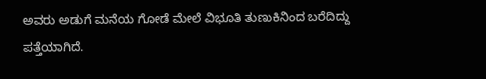ಅವರು ಅಡುಗೆ ಮನೆಯ ಗೋಡೆ ಮೇಲೆ ವಿಭೂತಿ ತುಣುಕಿನಿಂದ ಬರೆದಿದ್ದು ಪತ್ತೆಯಾಗಿದೆ.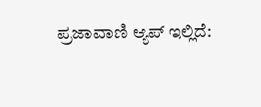ಪ್ರಜಾವಾಣಿ ಆ್ಯಪ್ ಇಲ್ಲಿದೆ: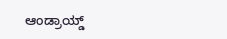ಆಂಡ್ರಾಯ್ಡ್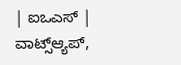| ಐಒಎಸ್ | ವಾಟ್ಸ್ಆ್ಯಪ್,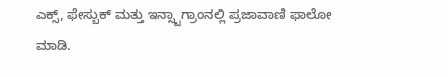ಎಕ್ಸ್, ಫೇಸ್ಬುಕ್ ಮತ್ತು ಇನ್ಸ್ಟಾಗ್ರಾಂನಲ್ಲಿ ಪ್ರಜಾವಾಣಿ ಫಾಲೋ ಮಾಡಿ.